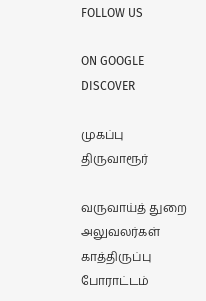FOLLOW US

ON GOOGLE DISCOVER

முகப்பு
திருவாரூர்

வருவாய்த் துறை அலுவலர்கள் காத்திருப்பு போராட்டம்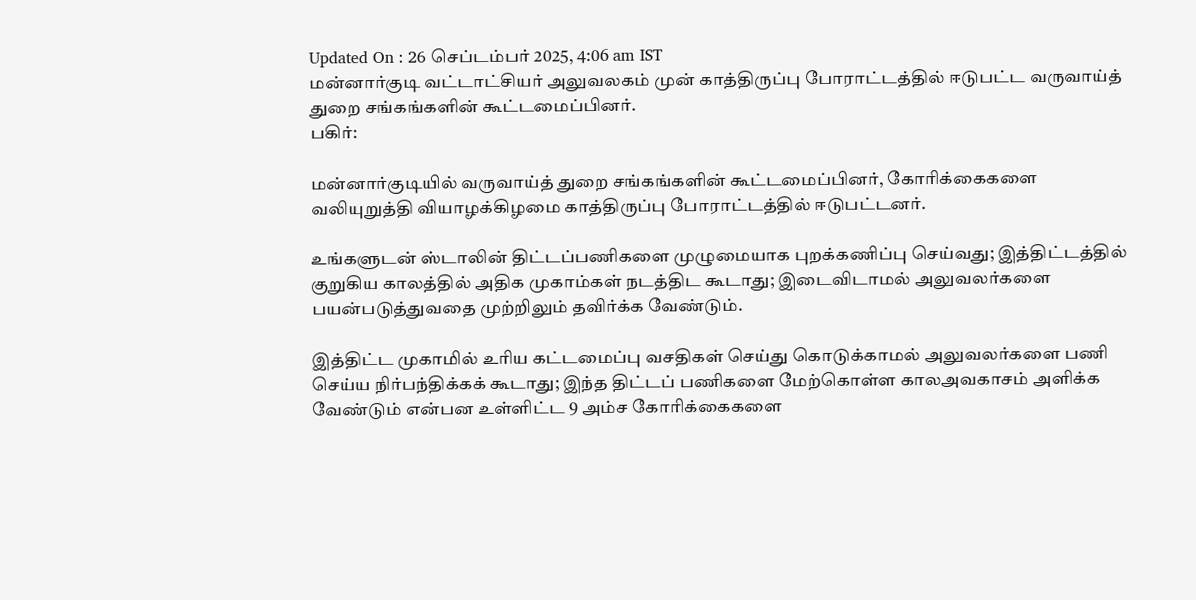Updated On : 26 செப்டம்பர் 2025, 4:06 am IST
மன்னார்குடி வட்டாட்சியர் அலுவலகம் முன் காத்திருப்பு போராட்டத்தில் ஈடுபட்ட வருவாய்த் துறை சங்கங்களின் கூட்டமைப்பினர்.
பகிர்:

மன்னார்குடியில் வருவாய்த் துறை சங்கங்களின் கூட்டமைப்பினர், கோரிக்கைகளை வலியுறுத்தி வியாழக்கிழமை காத்திருப்பு போராட்டத்தில் ஈடுபட்டனர்.

உங்களுடன் ஸ்டாலின் திட்டப்பணிகளை முழுமையாக புறக்கணிப்பு செய்வது; இத்திட்டத்தில் குறுகிய காலத்தில் அதிக முகாம்கள் நடத்திட கூடாது; இடைவிடாமல் அலுவலர்களை பயன்படுத்துவதை முற்றிலும் தவிர்க்க வேண்டும்.

இத்திட்ட முகாமில் உரிய கட்டமைப்பு வசதிகள் செய்து கொடுக்காமல் அலுவலர்களை பணி செய்ய நிர்பந்திக்கக் கூடாது; இந்த திட்டப் பணிகளை மேற்கொள்ள காலஅவகாசம் அளிக்க வேண்டும் என்பன உள்ளிட்ட 9 அம்ச கோரிக்கைகளை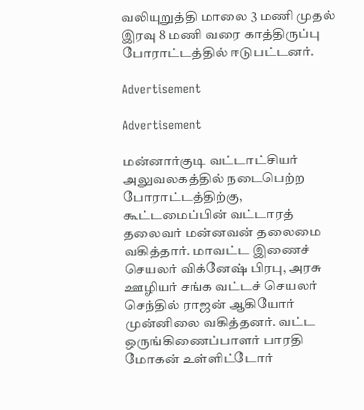வலியுறுத்தி மாலை 3 மணி முதல் இரவு 8 மணி வரை காத்திருப்பு போராட்டத்தில் ஈடுபட்டனர்.

Advertisement

Advertisement

மன்னார்குடி வட்டாட்சியர் அலுவலகத்தில் நடைபெற்ற போராட்டத்திற்கு, கூட்டமைப்பின் வட்டாரத் தலைவர் மன்னவன் தலைமை வகித்தார். மாவட்ட இணைச் செயலர் விக்னேஷ் பிரபு, அரசு ஊழியர் சங்க வட்டச் செயலர் செந்தில் ராஜன் ஆகியோர் முன்னிலை வகித்தனர். வட்ட ஒருங்கிணைப்பாளர் பாரதி மோகன் உள்ளிட்டோர்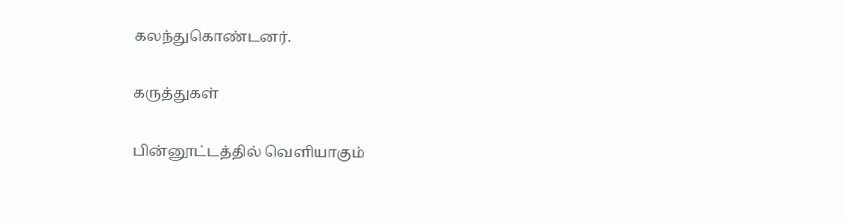கலந்துகொண்டனர்.

கருத்துகள்

பின்னூட்டத்தில் வெளியாகும்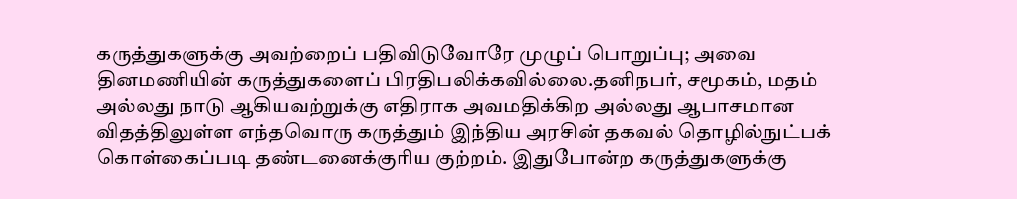கருத்துகளுக்கு அவற்றைப் பதிவிடுவோரே முழுப் பொறுப்பு; அவை தினமணியின் கருத்துகளைப் பிரதிபலிக்கவில்லை.தனிநபர், சமூகம், மதம் அல்லது நாடு ஆகியவற்றுக்கு எதிராக அவமதிக்கிற அல்லது ஆபாசமான விதத்திலுள்ள எந்தவொரு கருத்தும் இந்திய அரசின் தகவல் தொழில்நுட்பக் கொள்கைப்படி தண்டனைக்குரிய குற்றம். இதுபோன்ற கருத்துகளுக்கு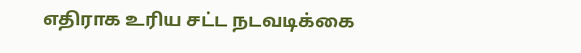எதிராக உரிய சட்ட நடவடிக்கை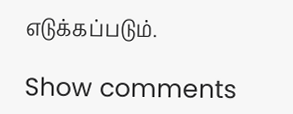எடுக்கப்படும்.

Show comments